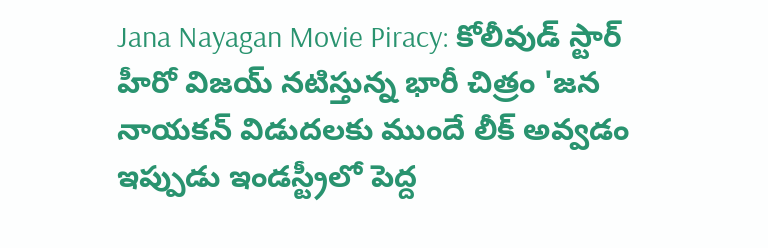Jana Nayagan Movie Piracy: కోలీవుడ్ స్టార్ హీరో విజయ్ నటిస్తున్న భారీ చిత్రం 'జన నాయకన్ విడుదలకు ముందే లీక్ అవ్వడం ఇప్పుడు ఇండస్ట్రీలో పెద్ద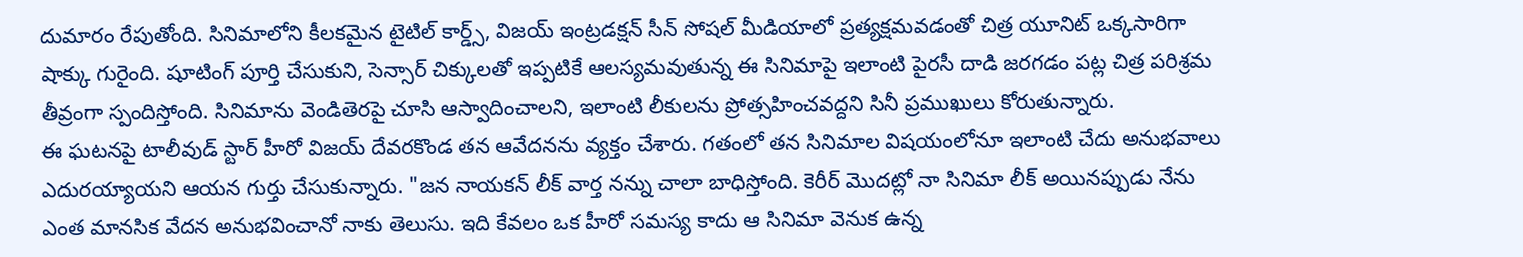దుమారం రేపుతోంది. సినిమాలోని కీలకమైన టైటిల్ కార్డ్స్, విజయ్ ఇంట్రడక్షన్ సీన్ సోషల్ మీడియాలో ప్రత్యక్షమవడంతో చిత్ర యూనిట్ ఒక్కసారిగా షాక్కు గురైంది. షూటింగ్ పూర్తి చేసుకుని, సెన్సార్ చిక్కులతో ఇప్పటికే ఆలస్యమవుతున్న ఈ సినిమాపై ఇలాంటి పైరసీ దాడి జరగడం పట్ల చిత్ర పరిశ్రమ తీవ్రంగా స్పందిస్తోంది. సినిమాను వెండితెరపై చూసి ఆస్వాదించాలని, ఇలాంటి లీకులను ప్రోత్సహించవద్దని సినీ ప్రముఖులు కోరుతున్నారు.
ఈ ఘటనపై టాలీవుడ్ స్టార్ హీరో విజయ్ దేవరకొండ తన ఆవేదనను వ్యక్తం చేశారు. గతంలో తన సినిమాల విషయంలోనూ ఇలాంటి చేదు అనుభవాలు ఎదురయ్యాయని ఆయన గుర్తు చేసుకున్నారు. "జన నాయకన్ లీక్ వార్త నన్ను చాలా బాధిస్తోంది. కెరీర్ మొదట్లో నా సినిమా లీక్ అయినప్పుడు నేను ఎంత మానసిక వేదన అనుభవించానో నాకు తెలుసు. ఇది కేవలం ఒక హీరో సమస్య కాదు ఆ సినిమా వెనుక ఉన్న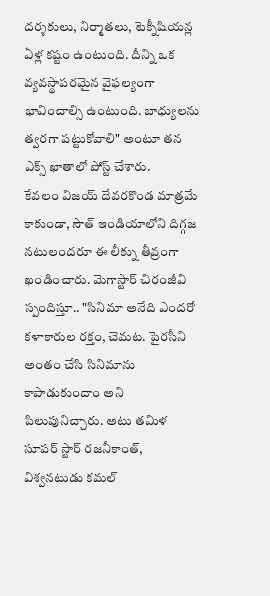దర్శకులు, నిర్మాతలు, టెక్నీషియన్ల ఏళ్ల కష్టం ఉంటుంది. దీన్ని ఒక వ్యవస్థాపరమైన వైఫల్యంగా భావించాల్సి ఉంటుంది. బాధ్యులను త్వరగా పట్టుకోవాలి" అంటూ తన ఎక్స్ ఖాతాలో పోస్ట్ చేశారు.
కేవలం విజయ్ దేవరకొండ మాత్రమే కాకుండా, సౌత్ ఇండియాలోని దిగ్గజ నటులందరూ ఈ లీక్ను తీవ్రంగా ఖండించారు. మెగాస్టార్ చిరంజీవి స్పందిస్తూ.. "సినిమా అనేది ఎందరో కళాకారుల రక్తం, చెమట. పైరసీని అంతం చేసి సినిమాను కాపాడుకుందాం అని పిలుపునిచ్చారు. అటు తమిళ సూపర్ స్టార్ రజనీకాంత్, విశ్వనటుడు కమల్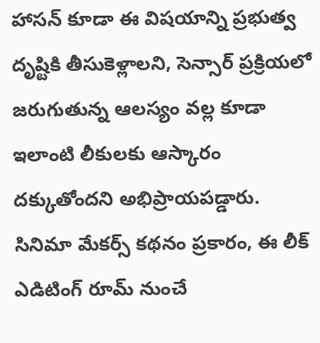హాసన్ కూడా ఈ విషయాన్ని ప్రభుత్వ దృష్టికి తీసుకెళ్లాలని, సెన్సార్ ప్రక్రియలో జరుగుతున్న ఆలస్యం వల్ల కూడా ఇలాంటి లీకులకు ఆస్కారం దక్కుతోందని అభిప్రాయపడ్డారు.
సినిమా మేకర్స్ కథనం ప్రకారం, ఈ లీక్ ఎడిటింగ్ రూమ్ నుంచే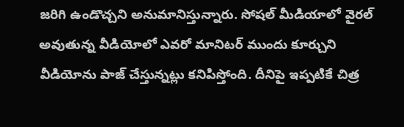జరిగి ఉండొచ్చని అనుమానిస్తున్నారు. సోషల్ మీడియాలో వైరల్ అవుతున్న వీడియోలో ఎవరో మానిటర్ ముందు కూర్చుని వీడియోను పాజ్ చేస్తున్నట్లు కనిపిస్తోంది. దీనిపై ఇప్పటికే చిత్ర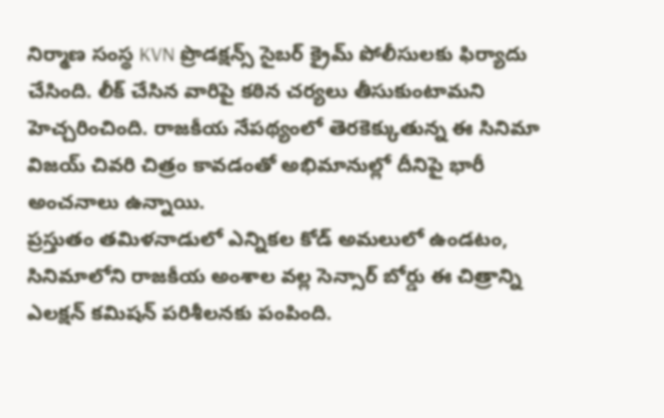నిర్మాణ సంస్థ KVN ప్రొడక్షన్స్ సైబర్ క్రైమ్ పోలీసులకు ఫిర్యాదు చేసింది. లీక్ చేసిన వారిపై కఠిన చర్యలు తీసుకుంటామని హెచ్చరించింది. రాజకీయ నేపథ్యంలో తెరకెక్కుతున్న ఈ సినిమా విజయ్ చివరి చిత్రం కావడంతో అభిమానుల్లో దీనిపై భారీ అంచనాలు ఉన్నాయి.
ప్రస్తుతం తమిళనాడులో ఎన్నికల కోడ్ అమలులో ఉండటం, సినిమాలోని రాజకీయ అంశాల వల్ల సెన్సార్ బోర్డు ఈ చిత్రాన్ని ఎలక్షన్ కమిషన్ పరిశీలనకు పంపింది.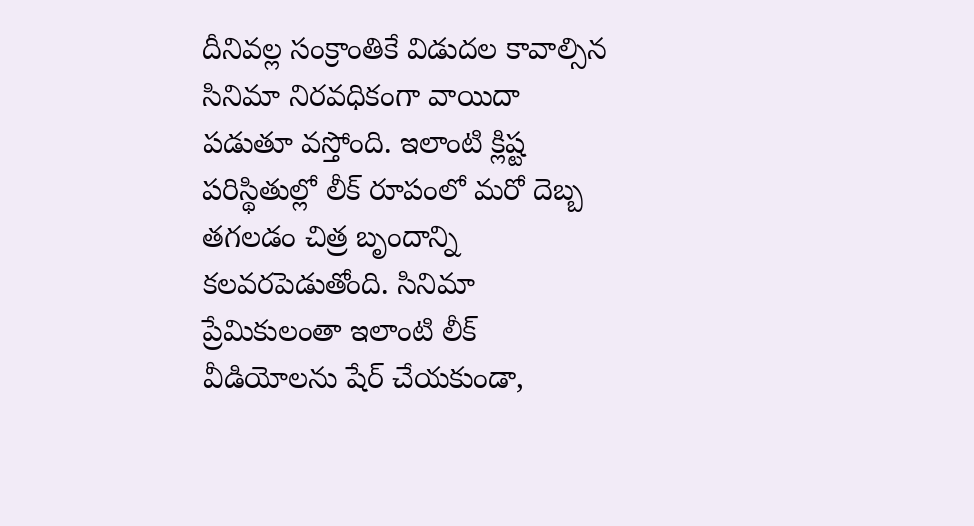దీనివల్ల సంక్రాంతికే విడుదల కావాల్సిన సినిమా నిరవధికంగా వాయిదా పడుతూ వస్తోంది. ఇలాంటి క్లిష్ట పరిస్థితుల్లో లీక్ రూపంలో మరో దెబ్బ తగలడం చిత్ర బృందాన్ని కలవరపెడుతోంది. సినిమా ప్రేమికులంతా ఇలాంటి లీక్ వీడియోలను షేర్ చేయకుండా,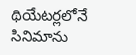థియేటర్లలోనే సినిమాను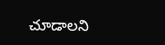చూడాలని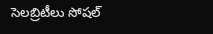సెలబ్రిటీలు సోషల్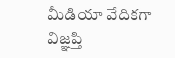మీడియా వేదికగా విజ్ఞప్తి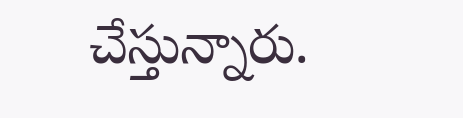చేస్తున్నారు.